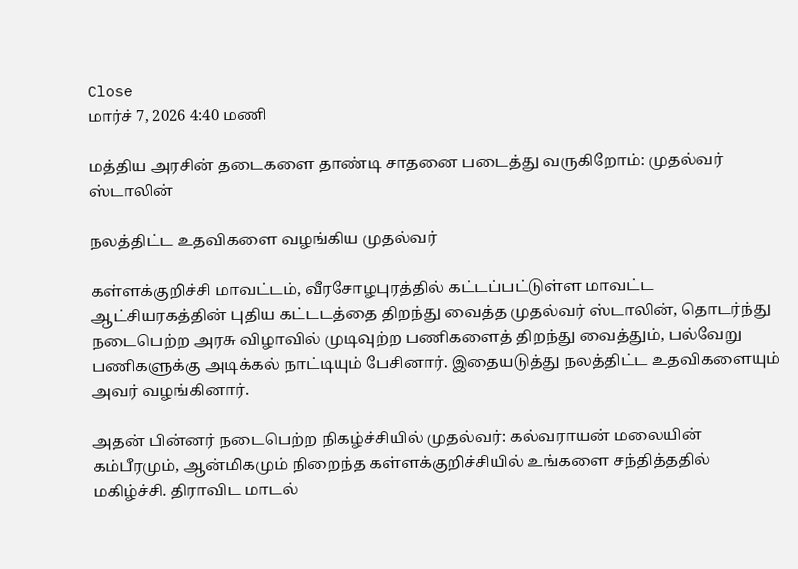Close
மார்ச் 7, 2026 4:40 மணி

மத்திய அரசின் தடைகளை தாண்டி சாதனை படைத்து வருகிறோம்: முதல்வர் ஸ்டாலின்

நலத்திட்ட உதவிகளை வழங்கிய முதல்வர்

கள்ளக்குறிச்சி மாவட்டம், வீரசோழபுரத்தில் கட்டப்பட்டுள்ள மாவட்ட ஆட்சியரகத்தின் புதிய கட்டடத்தை திறந்து வைத்த முதல்வர் ஸ்டாலின், தொடர்ந்து நடைபெற்ற அரசு விழாவில் முடிவுற்ற பணிகளைத் திறந்து வைத்தும், பல்வேறு பணிகளுக்கு அடிக்கல் நாட்டியும் பேசினார். இதையடுத்து நலத்திட்ட உதவிகளையும் அவர் வழங்கினார்.

அதன் பின்னர் நடைபெற்ற நிகழ்ச்சியில் முதல்வர்: கல்வராயன் மலையின் கம்பீரமும், ஆன்மிகமும் நிறைந்த கள்ளக்குறிச்சியில் உங்களை சந்தித்ததில் மகிழ்ச்சி. திராவிட மாடல்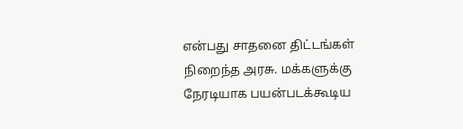என்பது சாதனை திட்டங்கள் நிறைந்த அரசு. மக்களுக்கு நேரடியாக பயன்படக்கூடிய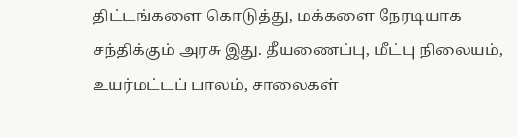திட்டங்களை கொடுத்து, மக்களை நேரடியாக சந்திக்கும் அரசு இது. தீயணைப்பு, மீட்பு நிலையம், உயர்மட்டப் பாலம், சாலைகள்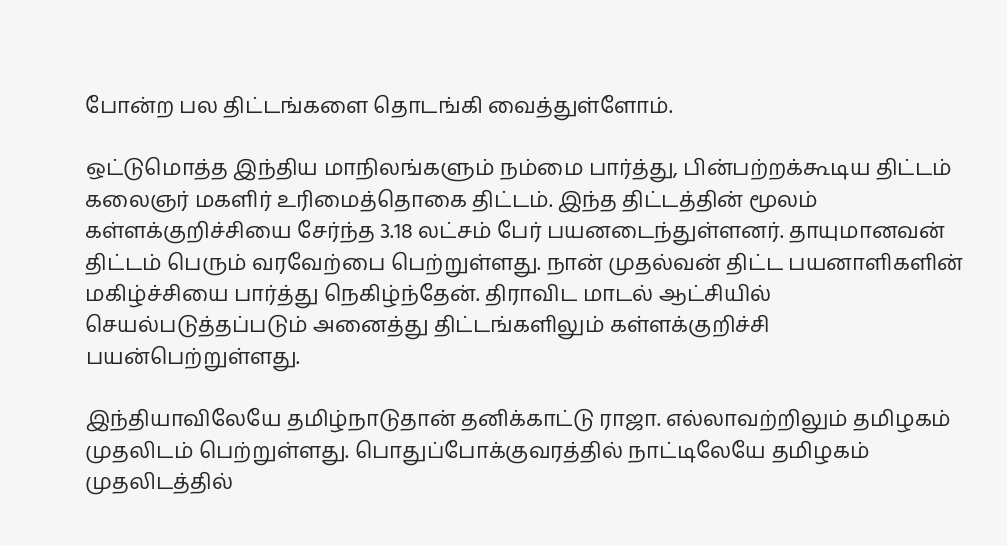போன்ற பல திட்டங்களை தொடங்கி வைத்துள்ளோம்.

ஒட்டுமொத்த இந்திய மாநிலங்களும் நம்மை பார்த்து, பின்பற்றக்கூடிய திட்டம் கலைஞர் மகளிர் உரிமைத்தொகை திட்டம். இந்த திட்டத்தின் மூலம் கள்ளக்குறிச்சியை சேர்ந்த 3.18 லட்சம் பேர் பயனடைந்துள்ளனர். தாயுமானவன் திட்டம் பெரும் வரவேற்பை பெற்றுள்ளது. நான் முதல்வன் திட்ட பயனாளிகளின் மகிழ்ச்சியை பார்த்து நெகிழ்ந்தேன். திராவிட மாடல் ஆட்சியில் செயல்படுத்தப்படும் அனைத்து திட்டங்களிலும் கள்ளக்குறிச்சி பயன்பெற்றுள்ளது.

இந்தியாவிலேயே தமிழ்நாடுதான் தனிக்காட்டு ராஜா. எல்லாவற்றிலும் தமிழகம் முதலிடம் பெற்றுள்ளது. பொதுப்போக்குவரத்தில் நாட்டிலேயே தமிழகம் முதலிடத்தில்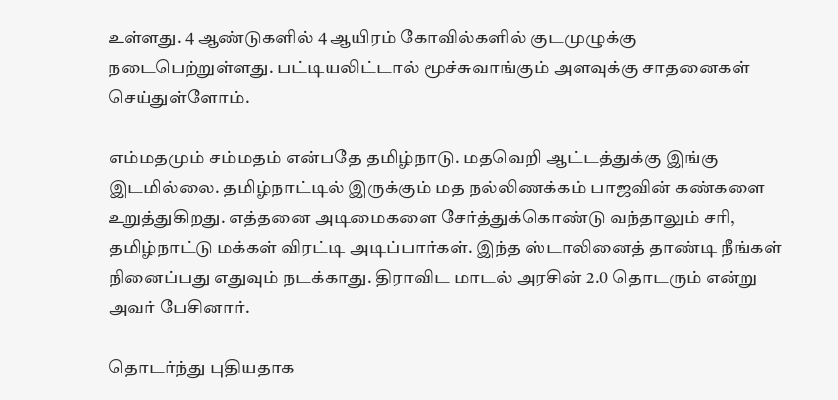உள்ளது. 4 ஆண்டுகளில் 4 ஆயிரம் கோவில்களில் குடமுழுக்கு நடைபெற்றுள்ளது. பட்டியலிட்டால் மூச்சுவாங்கும் அளவுக்கு சாதனைகள் செய்துள்ளோம்.

எம்மதமும் சம்மதம் என்பதே தமிழ்நாடு. மதவெறி ஆட்டத்துக்கு இங்கு இடமில்லை. தமிழ்நாட்டில் இருக்கும் மத நல்லிணக்கம் பாஜவின் கண்களை உறுத்துகிறது. எத்தனை அடிமைகளை சேர்த்துக்கொண்டு வந்தாலும் சரி, தமிழ்நாட்டு மக்கள் விரட்டி அடிப்பார்கள். இந்த ஸ்டாலினைத் தாண்டி நீங்கள் நினைப்பது எதுவும் நடக்காது. திராவிட மாடல் அரசின் 2.0 தொடரும் என்று அவர் பேசினார்.

தொடர்ந்து புதியதாக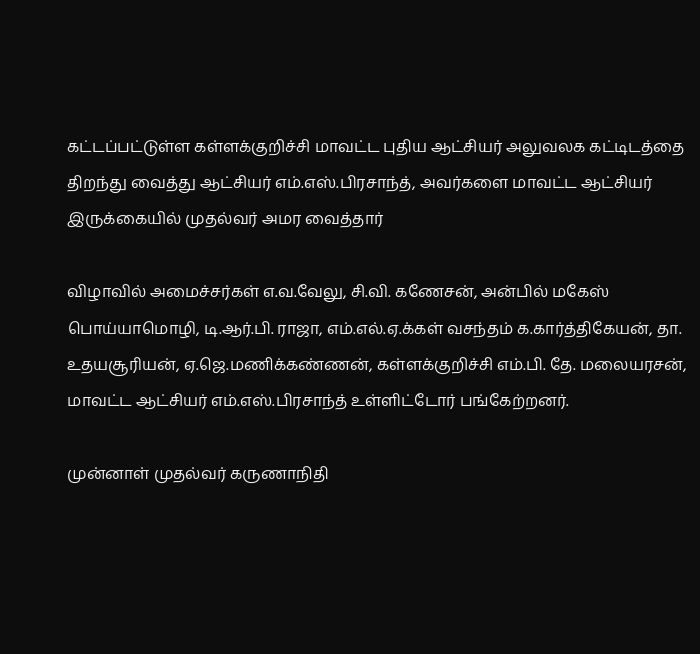கட்டப்பட்டுள்ள கள்ளக்குறிச்சி மாவட்ட புதிய ஆட்சியர் அலுவலக கட்டிடத்தை திறந்து வைத்து ஆட்சியர் எம்.எஸ்.பிரசாந்த், அவர்களை மாவட்ட ஆட்சியர் இருக்கையில் முதல்வர் அமர வைத்தார்

விழாவில் அமைச்சர்கள் எ.வ.வேலு, சி.வி. கணேசன், அன்பில் மகேஸ் பொய்யாமொழி, டி.ஆர்.பி. ராஜா, எம்.எல்.ஏ.க்கள் வசந்தம் க.கார்த்திகேயன், தா. உதயசூரியன், ஏ.ஜெ.மணிக்கண்ணன், கள்ளக்குறிச்சி எம்.பி. தே. மலையரசன், மாவட்ட ஆட்சியர் எம்.எஸ்.பிரசாந்த் உள்ளிட்டோர் பங்கேற்றனர்.

முன்னாள் முதல்வர் கருணாநிதி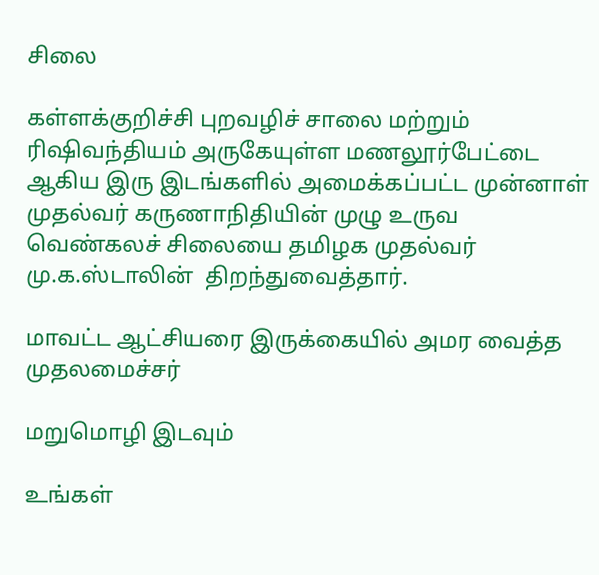சிலை

கள்ளக்குறிச்சி புறவழிச் சாலை மற்றும் ரிஷிவந்தியம் அருகேயுள்ள மணலூர்பேட்டை ஆகிய இரு இடங்களில் அமைக்கப்பட்ட முன்னாள் முதல்வர் கருணாநிதியின் முழு உருவ வெண்கலச் சிலையை தமிழக முதல்வர் மு.க.ஸ்டாலின்  திறந்துவைத்தார்.

மாவட்ட ஆட்சியரை இருக்கையில் அமர வைத்த முதலமைச்சர்

மறுமொழி இடவும்

உங்கள்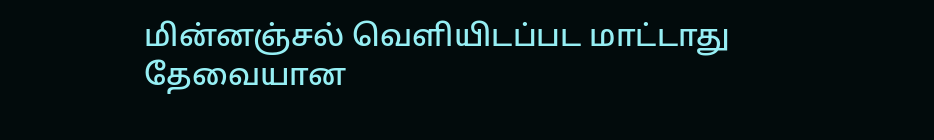மின்னஞ்சல் வெளியிடப்பட மாட்டாது தேவையான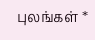புலங்கள் *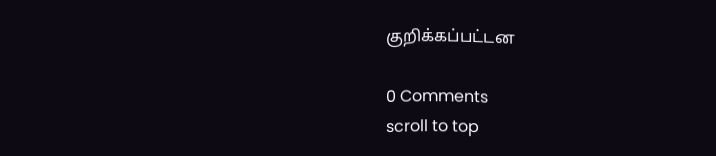குறிக்கப்பட்டன

0 Comments
scroll to top